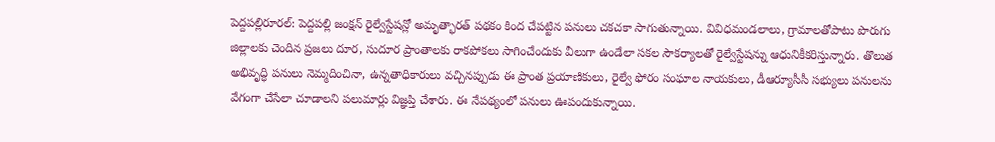పెద్దపల్లిరూరల్: పెద్దపల్లి జంక్షన్ రైల్వేస్టేషన్లో అమృత్భారత్ పథకం కింద చేపట్టిన పనులు చకచకా సాగుతున్నాయి. వివిధమండలాలు, గ్రామాలతోపాటు పొరుగు జిల్లాలకు చెందిన ప్రజలు దూర, సుదూర ప్రాంతాలకు రాకపోకలు సాగించేందుకు వీలుగా ఉండేలా సకల సౌకర్యాలతో రైల్వేస్టేషన్ను ఆధునికీకరిస్తున్నారు. తొలుత అభివృద్ధి పనులు నెమ్మదించినా, ఉన్నతాధికారులు వచ్చినప్పుడు ఈ ప్రాంత ప్రయాణికులు, రైల్వే ఫోరం సంఘాల నాయకులు, డీఆర్యూసీసీ సభ్యులు పనులను వేగంగా చేసేలా చూడాలని పలుమార్లు విజ్ఞప్తి చేశారు. ఈ నేపథ్యంలో పనులు ఊపందుకున్నాయి.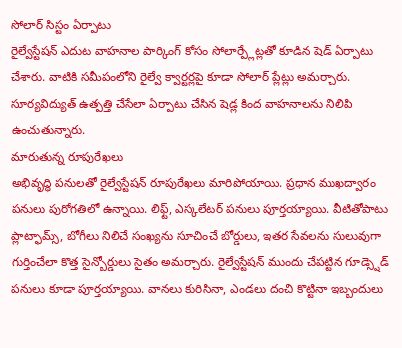సోలార్ సిస్టం ఏర్పాటు
రైల్వేస్టేషన్ ఎదుట వాహనాల పార్కింగ్ కోసం సోలార్ప్లేట్లతో కూడిన షెడ్ ఏర్పాటు చేశారు. వాటికి సమీపంలోని రైల్వే క్వార్టర్లపై కూడా సోలార్ ప్లేట్లు అమర్చారు. సూర్యవిద్యుత్ ఉత్పత్తి చేసేలా ఏర్పాటు చేసిన షెడ్ల కింద వాహనాలను నిలిపి ఉంచుతున్నారు.
మారుతున్న రూపురేఖలు
అభివృద్ధి పనులతో రైల్వేస్టేషన్ రూపురేఖలు మారిపోయాయి. ప్రధాన ముఖద్వారం పనులు పురోగతిలో ఉన్నాయి. లిఫ్ట్, ఎస్కలేటర్ పనులు పూర్తయ్యాయి. వీటితోపాటు ప్లాట్ఫామ్స్, బోగీలు నిలిచే సంఖ్యను సూచించే బోర్డులు, ఇతర సేవలను సులువుగా గుర్తించేలా కొత్త సైన్బోర్డులు సైతం అమర్చారు. రైల్వేస్టేషన్ ముందు చేపట్టిన గూడ్స్షెడ్ పనులు కూడా పూర్తయ్యాయి. వానలు కురిసినా, ఎండలు దంచి కొట్టినా ఇబ్బందులు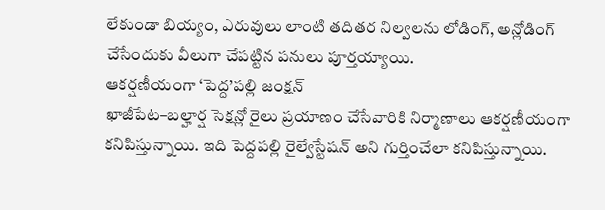లేకుండా బియ్యం, ఎరువులు లాంటి తదితర నిల్వలను లోడింగ్, అన్లోడింగ్ చేసేందుకు వీలుగా చేపట్టిన పనులు పూర్తయ్యాయి.
ఆకర్షణీయంగా ‘పెద్ద’పల్లి జంక్షన్
ఖాజీపేట–బల్హార్ష సెక్షన్లో రైలు ప్రయాణం చేసేవారికి నిర్మాణాలు ఆకర్షణీయంగా కనిపిస్తున్నాయి. ఇది పెద్దపల్లి రైల్వేస్టేషన్ అని గుర్తించేలా కనిపిస్తున్నాయి.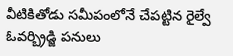వీటికితోడు సమీపంలోనే చేపట్టిన రైల్వే ఓవర్బ్రిడ్జి పనులు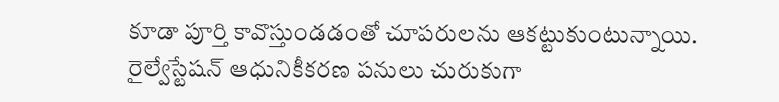కూడా పూర్తి కావొస్తుండడంతో చూపరులను ఆకట్టుకుంటున్నాయి. రైల్వేస్టేషన్ ఆధునికీకరణ పనులు చురుకుగా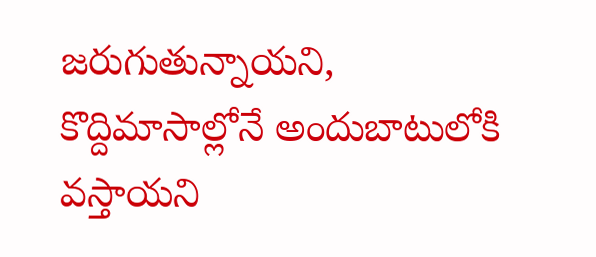జరుగుతున్నాయని, కొద్దిమాసాల్లోనే అందుబాటులోకి వస్తాయని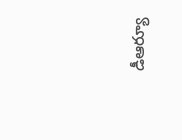డీఆర్యూ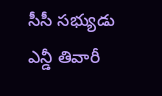సీసీ సభ్యుడు ఎన్డీ తివారీ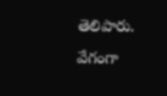తెలిపారు.
వేగంగా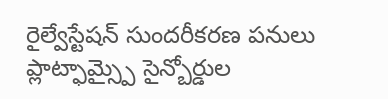రైల్వేస్టేషన్ సుందరీకరణ పనులు
ప్లాట్ఫామ్స్పై సైన్బోర్డుల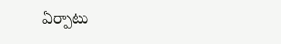ఏర్పాటు